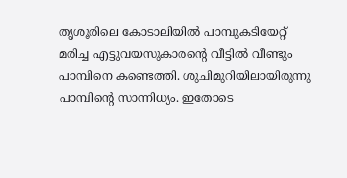തൃശൂരിലെ കോടാലിയിൽ പാമ്പുകടിയേറ്റ് മരിച്ച എട്ടുവയസുകാരന്റെ വീട്ടിൽ വീണ്ടും പാമ്പിനെ കണ്ടെത്തി. ശുചിമുറിയിലായിരുന്നു പാമ്പിന്റെ സാന്നിധ്യം. ഇതോടെ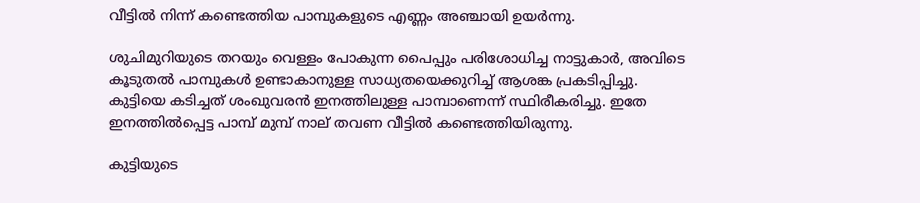വീട്ടിൽ നിന്ന് കണ്ടെത്തിയ പാമ്പുകളുടെ എണ്ണം അഞ്ചായി ഉയർന്നു.

ശുചിമുറിയുടെ തറയും വെള്ളം പോകുന്ന പൈപ്പും പരിശോധിച്ച നാട്ടുകാർ, അവിടെ കൂടുതൽ പാമ്പുകൾ ഉണ്ടാകാനുള്ള സാധ്യതയെക്കുറിച്ച് ആശങ്ക പ്രകടിപ്പിച്ചു. കുട്ടിയെ കടിച്ചത് ശംഖുവരൻ ഇനത്തിലുള്ള പാമ്പാണെന്ന് സ്ഥിരീകരിച്ചു. ഇതേ ഇനത്തിൽപ്പെട്ട പാമ്പ് മുമ്പ് നാല് തവണ വീട്ടിൽ കണ്ടെത്തിയിരുന്നു.

കുട്ടിയുടെ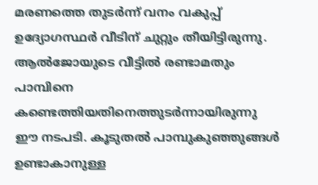മരണത്തെ തുടർന്ന് വനം വകുപ്പ് ഉദ്യോഗസ്ഥർ വീടിന് ചുറ്റും തീയിട്ടിരുന്നു. ആല്‍ജോയുടെ വീട്ടിൽ രണ്ടാമതും പാമ്പിനെ കണ്ടെത്തിയതിനെത്തുടർന്നായിരുന്നു ഈ നടപടി. കൂടുതൽ പാമ്പുകുഞ്ഞുങ്ങൾ ഉണ്ടാകാനുള്ള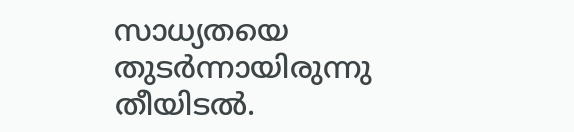സാധ്യതയെ തുടർന്നായിരുന്നു തീയിടൽ.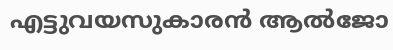എട്ടുവയസുകാരൻ ആല്‍ജോ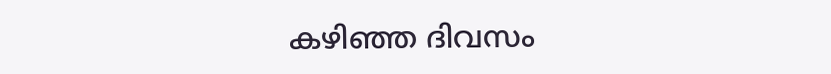കഴിഞ്ഞ ദിവസം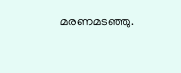മരണമടഞ്ഞു.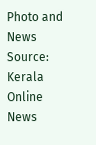Photo and News Source: Kerala Online News